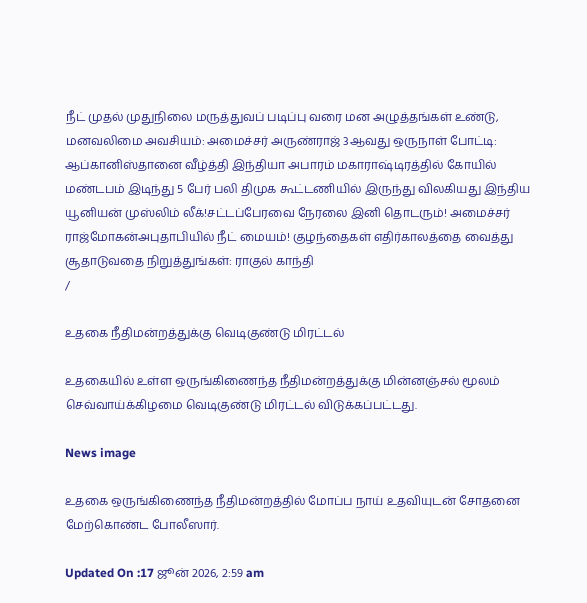நீட் முதல் முதுநிலை மருத்துவப் படிப்பு வரை மன அழுத்தங்கள் உண்டு, மனவலிமை அவசியம்: அமைச்சர் அருண்ராஜ் 3ஆவது ஒருநாள் போட்டி: ஆப்கானிஸ்தானை வீழ்த்தி இந்தியா அபாரம் மகாராஷ்டிரத்தில் கோயில் மண்டபம் இடிந்து 5 பேர் பலி திமுக கூட்டணியில் இருந்து விலகியது இந்திய யூனியன் முஸ்லிம் லீக்!சட்டப்பேரவை நேரலை இனி தொடரும்! அமைச்சர் ராஜ்மோகன்அபுதாபியில் நீட் மையம்! குழந்தைகள் எதிர்காலத்தை வைத்து சூதாடுவதை நிறுத்துங்கள்: ராகுல் காந்தி
/

உதகை நீதிமன்றத்துக்கு வெடிகுண்டு மிரட்டல்

உதகையில் உள்ள ஒருங்கிணைந்த நீதிமன்றத்துக்கு மின்னஞ்சல் மூலம் செவ்வாய்க்கிழமை வெடிகுண்டு மிரட்டல் விடுக்கப்பட்டது.

News image

உதகை ஒருங்கிணைந்த நீதிமன்றத்தில் மோப்ப நாய் உதவியுடன் சோதனை மேற்கொண்ட போலீஸார்.

Updated On :17 ஜூன் 2026, 2:59 am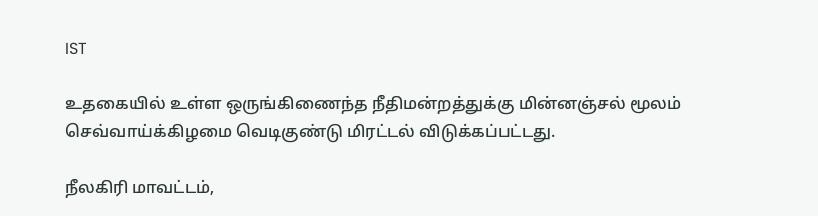IST

உதகையில் உள்ள ஒருங்கிணைந்த நீதிமன்றத்துக்கு மின்னஞ்சல் மூலம் செவ்வாய்க்கிழமை வெடிகுண்டு மிரட்டல் விடுக்கப்பட்டது.

நீலகிரி மாவட்டம்,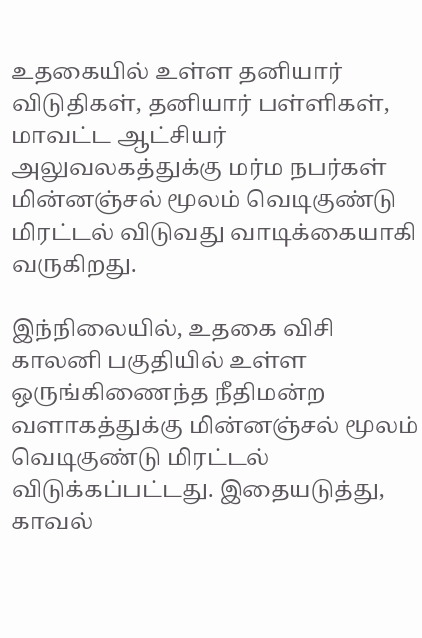உதகையில் உள்ள தனியார் விடுதிகள், தனியார் பள்ளிகள், மாவட்ட ஆட்சியர் அலுவலகத்துக்கு மர்ம நபர்கள் மின்னஞ்சல் மூலம் வெடிகுண்டு மிரட்டல் விடுவது வாடிக்கையாகி வருகிறது.

இந்நிலையில், உதகை விசி காலனி பகுதியில் உள்ள ஒருங்கிணைந்த நீதிமன்ற வளாகத்துக்கு மின்னஞ்சல் மூலம் வெடிகுண்டு மிரட்டல் விடுக்கப்பட்டது. இதையடுத்து, காவல்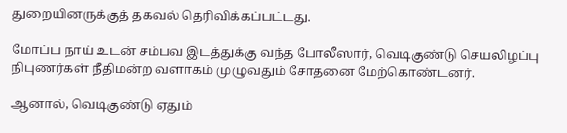துறையினருக்குத் தகவல் தெரிவிக்கப்பட்டது.

மோப்ப நாய் உடன் சம்பவ இடத்துக்கு வந்த போலீஸார், வெடிகுண்டு செயலிழப்பு நிபுணர்கள் நீதிமன்ற வளாகம் முழுவதும் சோதனை மேற்கொண்டனர்.

ஆனால், வெடிகுண்டு ஏதும்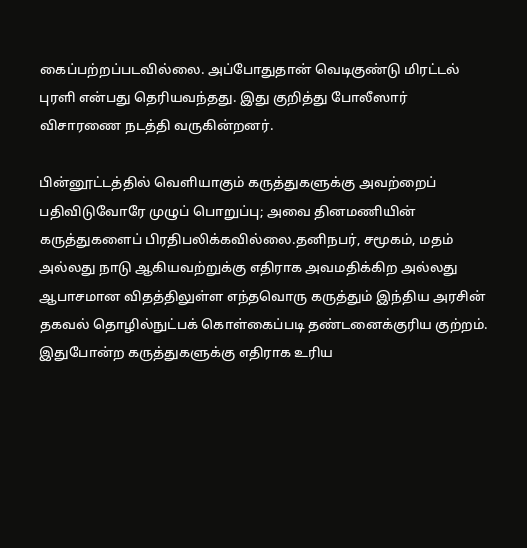கைப்பற்றப்படவில்லை. அப்போதுதான் வெடிகுண்டு மிரட்டல் புரளி என்பது தெரியவந்தது. இது குறித்து போலீஸார் விசாரணை நடத்தி வருகின்றனர்.

பின்னூட்டத்தில் வெளியாகும் கருத்துகளுக்கு அவற்றைப் பதிவிடுவோரே முழுப் பொறுப்பு; அவை தினமணியின் கருத்துகளைப் பிரதிபலிக்கவில்லை.தனிநபர், சமூகம், மதம் அல்லது நாடு ஆகியவற்றுக்கு எதிராக அவமதிக்கிற அல்லது ஆபாசமான விதத்திலுள்ள எந்தவொரு கருத்தும் இந்திய அரசின் தகவல் தொழில்நுட்பக் கொள்கைப்படி தண்டனைக்குரிய குற்றம். இதுபோன்ற கருத்துகளுக்கு எதிராக உரிய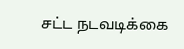சட்ட நடவடிக்கை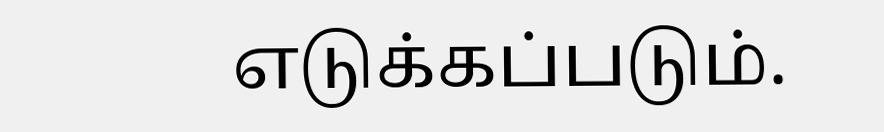எடுக்கப்படும்.